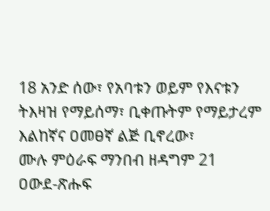18 አንድ ሰው፣ የአባቱን ወይም የእናቱን ትእዛዝ የማይሰማ፣ ቢቀጡትም የማይታረም እልከኛና ዐመፀኛ ልጅ ቢኖረው፣
ሙሉ ምዕራፍ ማንበብ ዘዳግም 21
ዐውደ-ጽሑፍ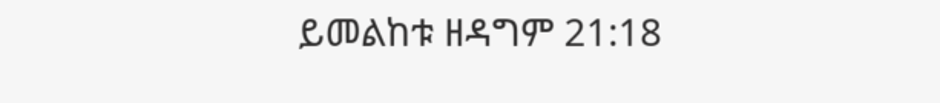ይመልከቱ ዘዳግም 21:18